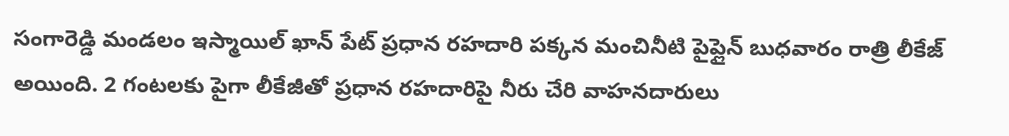సంగారెడ్డి మండలం ఇస్మాయిల్ ఖాన్ పేట్ ప్రధాన రహదారి పక్కన మంచినీటి పైప్లైన్ బుధవారం రాత్రి లీకేజ్ అయింది. 2 గంటలకు పైగా లీకేజీతో ప్రధాన రహదారిపై నీరు చేరి వాహనదారులు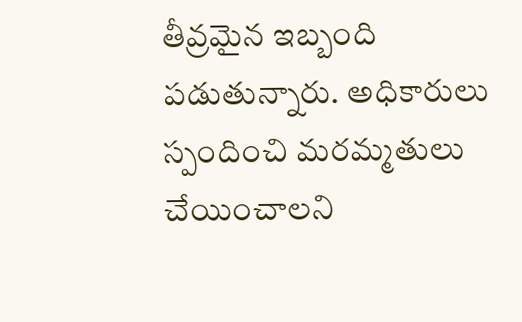తీవ్రమైన ఇబ్బంది పడుతున్నారు. అధికారులు స్పందించి మరమ్మతులు చేయించాలని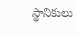స్థానికులు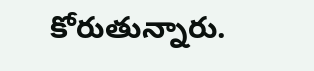కోరుతున్నారు.